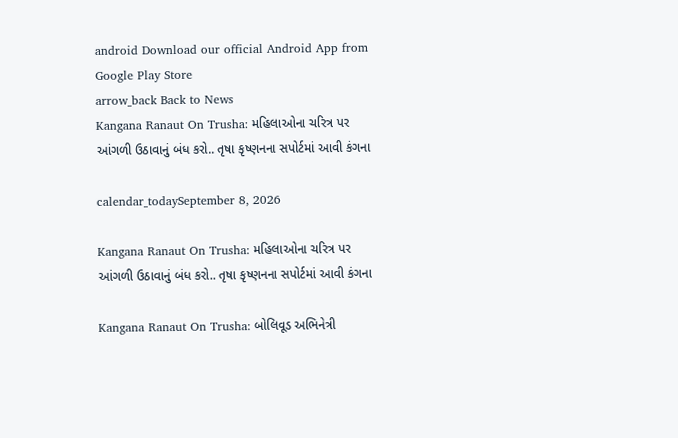android Download our official Android App from Google Play Store
arrow_back Back to News
Kangana Ranaut On Trusha: મહિલાઓના ચરિત્ર પર આંગળી ઉઠાવાનું બંધ કરો.. તૃષા કૃષ્ણનના સપોર્ટમાં આવી કંગના

calendar_todaySeptember 8, 2026

Kangana Ranaut On Trusha: મહિલાઓના ચરિત્ર પર આંગળી ઉઠાવાનું બંધ કરો.. તૃષા કૃષ્ણનના સપોર્ટમાં આવી કંગના

Kangana Ranaut On Trusha: બોલિવૂડ અભિનેત્રી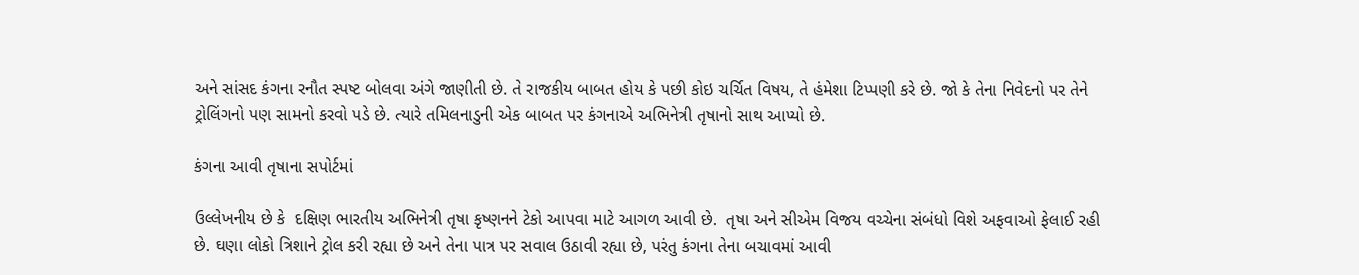અને સાંસદ કંગના રનૌત સ્પષ્ટ બોલવા અંગે જાણીતી છે. તે રાજકીય બાબત હોય કે પછી કોઇ ચર્ચિત વિષય, તે હંમેશા ટિપ્પણી કરે છે. જો કે તેના નિવેદનો પર તેને ટ્રોલિંગનો પણ સામનો કરવો પડે છે. ત્યારે તમિલનાડુની એક બાબત પર કંગનાએ અભિનેત્રી તૃષાનો સાથ આપ્યો છે.

કંગના આવી તૃષાના સપોર્ટમાં

ઉલ્લેખનીય છે કે  દક્ષિણ ભારતીય અભિનેત્રી તૃષા કૃષ્ણનને ટેકો આપવા માટે આગળ આવી છે.  તૃષા અને સીએમ વિજય વચ્ચેના સંબંધો વિશે અફવાઓ ફેલાઈ રહી છે. ઘણા લોકો ત્રિશાને ટ્રોલ કરી રહ્યા છે અને તેના પાત્ર પર સવાલ ઉઠાવી રહ્યા છે, પરંતુ કંગના તેના બચાવમાં આવી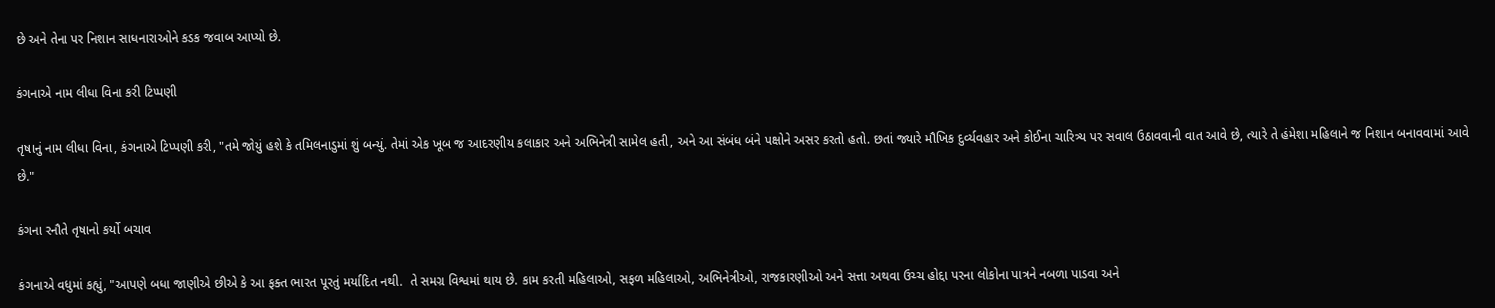છે અને તેના પર નિશાન સાધનારાઓને કડક જવાબ આપ્યો છે.

કંગનાએ નામ લીધા વિના કરી ટિપ્પણી

તૃષાનું નામ લીધા વિના, કંગનાએ ટિપ્પણી કરી, "તમે જોયું હશે કે તમિલનાડુમાં શું બન્યું. તેમાં એક ખૂબ જ આદરણીય કલાકાર અને અભિનેત્રી સામેલ હતી, અને આ સંબંધ બંને પક્ષોને અસર કરતો હતો. છતાં જ્યારે મૌખિક દુર્વ્યવહાર અને કોઈના ચારિત્ર્ય પર સવાલ ઉઠાવવાની વાત આવે છે, ત્યારે તે હંમેશા મહિલાને જ નિશાન બનાવવામાં આવે છે."

કંગના રનૌતે તૃષાનો કર્યો બચાવ

કંગનાએ વધુમાં કહ્યું, "આપણે બધા જાણીએ છીએ કે આ ફક્ત ભારત પૂરતું મર્યાદિત નથી.  તે સમગ્ર વિશ્વમાં થાય છે. કામ કરતી મહિલાઓ, સફળ મહિલાઓ, અભિનેત્રીઓ, રાજકારણીઓ અને સત્તા અથવા ઉચ્ચ હોદ્દા પરના લોકોના પાત્રને નબળા પાડવા અને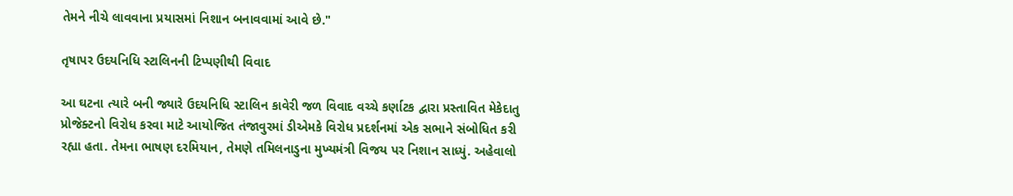તેમને નીચે લાવવાના પ્રયાસમાં નિશાન બનાવવામાં આવે છે."

તૃષાપર ઉદયનિધિ સ્ટાલિનની ટિપ્પણીથી વિવાદ

આ ઘટના ત્યારે બની જ્યારે ઉદયનિધિ સ્ટાલિન કાવેરી જળ વિવાદ વચ્ચે કર્ણાટક દ્વારા પ્રસ્તાવિત મેકેદાતુ પ્રોજેક્ટનો વિરોધ કરવા માટે આયોજિત તંજાવુરમાં ડીએમકે વિરોધ પ્રદર્શનમાં એક સભાને સંબોધિત કરી રહ્યા હતા. તેમના ભાષણ દરમિયાન, તેમણે તમિલનાડુના મુખ્યમંત્રી વિજય પર નિશાન સાધ્યું. અહેવાલો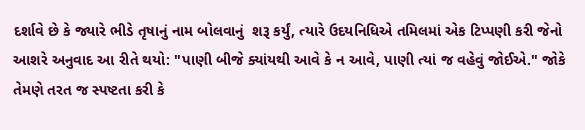દર્શાવે છે કે જ્યારે ભીડે તૃષાનું નામ બોલવાનું  શરૂ કર્યું, ત્યારે ઉદયનિધિએ તમિલમાં એક ટિપ્પણી કરી જેનો આશરે અનુવાદ આ રીતે થયો: "પાણી બીજે ક્યાંયથી આવે કે ન આવે, પાણી ત્યાં જ વહેવું જોઈએ." જોકે તેમણે તરત જ સ્પષ્ટતા કરી કે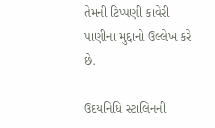તેમની ટિપ્પણી કાવેરી પાણીના મુદ્દાનો ઉલ્લેખ કરે છે.

ઉદયનિધિ સ્ટાલિનની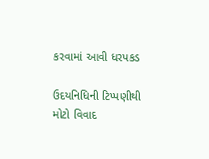કરવામાં આવી ધરપકડ

ઉદયનિધિની ટિપ્પણીથી મોટો વિવાદ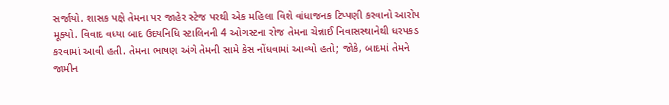સર્જાયો. શાસક પક્ષે તેમના પર જાહેર સ્ટેજ પરથી એક મહિલા વિશે વાંધાજનક ટિપ્પણી કરવાનો આરોપ મૂક્યો. વિવાદ વધ્યા બાદ ઉદયનિધિ સ્ટાલિનની 4 ઓગસ્ટના રોજ તેમના ચેન્નાઈ નિવાસસ્થાનેથી ધરપકડ કરવામાં આવી હતી. તેમના ભાષણ અંગે તેમની સામે કેસ નોંધવામાં આવ્યો હતો; જોકે, બાદમાં તેમને જામીન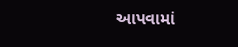આપવામાં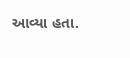આવ્યા હતા.